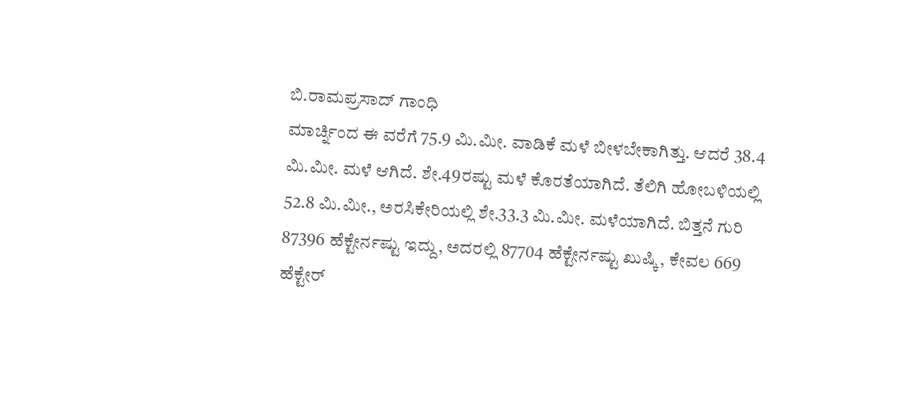ಬಿ.ರಾಮಪ್ರಸಾದ್ ಗಾಂಧಿ
ಮಾರ್ಚ್ನಿಂದ ಈ ವರೆಗೆ 75.9 ಮಿ.ಮೀ. ವಾಡಿಕೆ ಮಳೆ ಬೀಳಬೇಕಾಗಿತ್ತು. ಆದರೆ 38.4 ಮಿ.ಮೀ. ಮಳೆ ಆಗಿದೆ. ಶೇ.49ರಷ್ಟು ಮಳೆ ಕೊರತೆಯಾಗಿದೆ. ತೆಲಿಗಿ ಹೋಬಳಿಯಲ್ಲಿ 52.8 ಮಿ.ಮೀ., ಅರಸಿಕೇರಿಯಲ್ಲಿ ಶೇ.33.3 ಮಿ.ಮೀ. ಮಳೆಯಾಗಿದೆ. ಬಿತ್ತನೆ ಗುರಿ 87396 ಹೆಕ್ಟೇರ್ನಷ್ಟು ಇದ್ದು, ಅದರಲ್ಲಿ 87704 ಹೆಕ್ಟೇರ್ನಷ್ಟು ಖುಷ್ಕಿ, ಕೇವಲ 669 ಹೆಕ್ಟೇರ್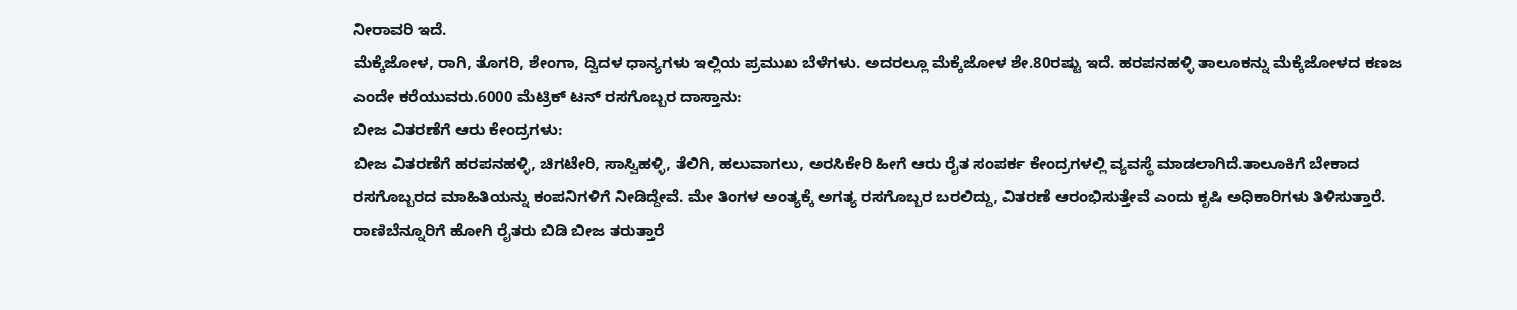ನೀರಾವರಿ ಇದೆ.
ಮೆಕ್ಕೆಜೋಳ, ರಾಗಿ, ತೊಗರಿ, ಶೇಂಗಾ, ದ್ವಿದಳ ಧಾನ್ಯಗಳು ಇಲ್ಲಿಯ ಪ್ರಮುಖ ಬೆಳೆಗಳು. ಅದರಲ್ಲೂ ಮೆಕ್ಕೆಜೋಳ ಶೇ.80ರಷ್ಟು ಇದೆ. ಹರಪನಹಳ್ಳಿ ತಾಲೂಕನ್ನು ಮೆಕ್ಕೆಜೋಳದ ಕಣಜ ಎಂದೇ ಕರೆಯುವರು.6000 ಮೆಟ್ರಿಕ್ ಟನ್ ರಸಗೊಬ್ಬರ ದಾಸ್ತಾನು:
ಬೀಜ ವಿತರಣೆಗೆ ಆರು ಕೇಂದ್ರಗಳು:
ಬೀಜ ವಿತರಣೆಗೆ ಹರಪನಹಳ್ಳಿ, ಚಿಗಟೇರಿ, ಸಾಸ್ವಿಹಳ್ಳಿ, ತೆಲಿಗಿ, ಹಲುವಾಗಲು, ಅರಸಿಕೇರಿ ಹೀಗೆ ಆರು ರೈತ ಸಂಪರ್ಕ ಕೇಂದ್ರಗಳಲ್ಲಿ ವ್ಯವಸ್ಥೆ ಮಾಡಲಾಗಿದೆ.ತಾಲೂಕಿಗೆ ಬೇಕಾದ ರಸಗೊಬ್ಬರದ ಮಾಹಿತಿಯನ್ನು ಕಂಪನಿಗಳಿಗೆ ನೀಡಿದ್ದೇವೆ. ಮೇ ತಿಂಗಳ ಅಂತ್ಯಕ್ಕೆ ಅಗತ್ಯ ರಸಗೊಬ್ಬರ ಬರಲಿದ್ದು, ವಿತರಣೆ ಆರಂಭಿಸುತ್ತೇವೆ ಎಂದು ಕೃಷಿ ಅಧಿಕಾರಿಗಳು ತಿಳಿಸುತ್ತಾರೆ.
ರಾಣಿಬೆನ್ನೂರಿಗೆ ಹೋಗಿ ರೈತರು ಬಿಡಿ ಬೀಜ ತರುತ್ತಾರೆ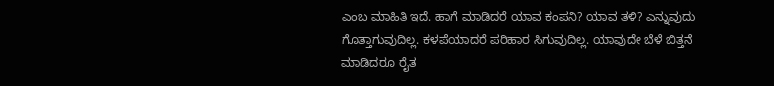ಎಂಬ ಮಾಹಿತಿ ಇದೆ. ಹಾಗೆ ಮಾಡಿದರೆ ಯಾವ ಕಂಪನಿ? ಯಾವ ತಳಿ? ಎನ್ನುವುದು ಗೊತ್ತಾಗುವುದಿಲ್ಲ. ಕಳಪೆಯಾದರೆ ಪರಿಹಾರ ಸಿಗುವುದಿಲ್ಲ. ಯಾವುದೇ ಬೆಳೆ ಬಿತ್ತನೆ ಮಾಡಿದರೂ ರೈತ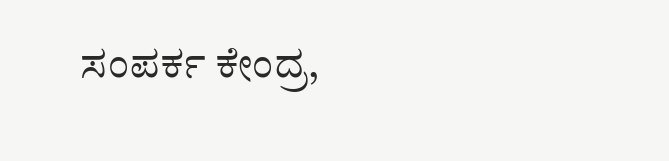ಸಂಪರ್ಕ ಕೇಂದ್ರ,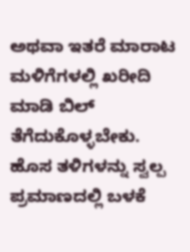ಅಥವಾ ಇತರೆ ಮಾರಾಟ ಮಳಿಗೆಗಳಲ್ಲಿ ಖರೀದಿ ಮಾಡಿ ಬಿಲ್ ತೆಗೆದುಕೊಳ್ಳಬೇಕು. ಹೊಸ ತಳಿಗಳನ್ನು ಸ್ವಲ್ಪ ಪ್ರಮಾಣದಲ್ಲಿ ಬಳಕೆ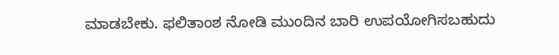ಮಾಡಬೇಕು. ಫಲಿತಾಂಶ ನೋಡಿ ಮುಂದಿನ ಬಾರಿ ಉಪಯೋಗಿಸಬಹುದು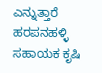ಎನ್ನುತ್ತಾರೆ ಹರಪನಹಳ್ಳಿ ಸಹಾಯಕ ಕೃಷಿ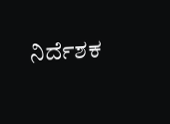ನಿರ್ದೆಶಕ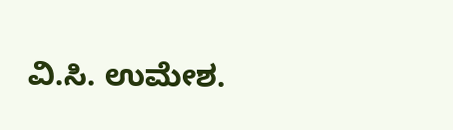ವಿ.ಸಿ. ಉಮೇಶ.